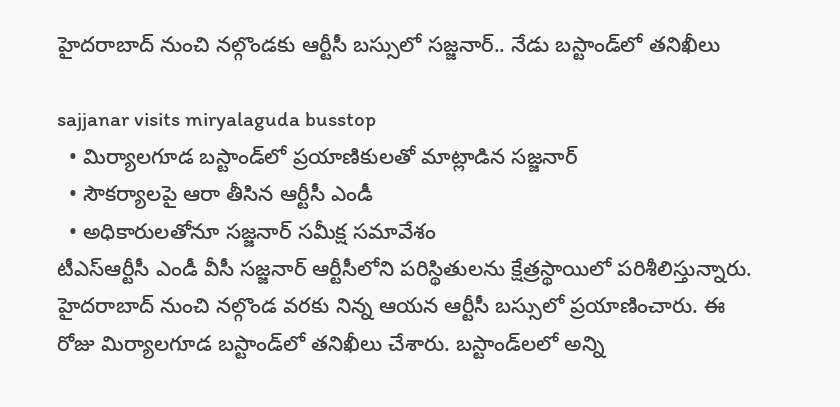హైద‌రాబాద్ నుంచి న‌ల్గొండ‌కు ఆర్టీసీ బ‌స్సులో స‌జ్జ‌నార్.. నేడు బ‌స్టాండ్‌లో త‌నిఖీలు

sajjanar visits miryalaguda busstop
  • మిర్యాల‌గూడ బ‌స్టాండ్‌లో ప్ర‌యాణికుల‌తో మాట్లాడిన స‌జ్జ‌నార్
  • సౌకర్యాలపై ఆరా తీసిన ఆర్టీసీ ఎండీ
  • అధికారులతోనూ స‌జ్జ‌నార్ సమీక్ష సమావేశం
టీఎస్ఆర్టీసీ ఎండీ వీసీ సజ్జనార్ ఆర్టీసీలోని ప‌రిస్థితుల‌ను క్షేత్రస్థాయిలో పరిశీలిస్తున్నారు. హైదరాబాద్ నుంచి నల్గొండ వరకు నిన్న ఆయ‌న‌ ఆర్టీసీ బస్సులో ప్రయాణించారు. ఈ రోజు మిర్యాల‌గూడ బ‌స్టాండ్‌లో త‌నిఖీలు చేశారు. బస్టాండ్‌లలో అన్ని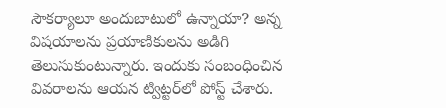సౌకర్యాలూ అందుబాటులో ఉన్నాయా? అన్న విష‌యాల‌ను ప్ర‌యాణికుల‌ను అడిగి తెలుసుకుంటున్నారు. ఇందుకు సంబంధించిన వివరాలను ఆయన ట్విట్టర్‌లో పోస్ట్ చేశారు.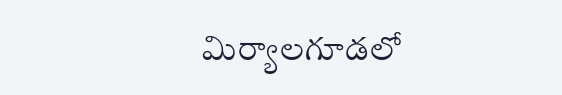మిర్యాల‌గూడ‌లో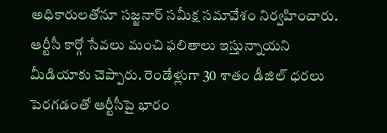అధికారులతోనూ స‌జ్జ‌నార్ సమీక్ష సమావేశం నిర్వహించారు. ఆర్టీసీ కార్గో సేవలు మంచి ఫలితాలు ఇస్తున్నాయని మీడియాకు చెప్పారు. రెండేళ్లుగా 30 శాతం డీజిల్ ధరలు పెరగడంతో ఆర్టీసీపై భారం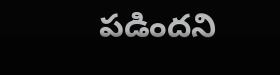పడింద‌ని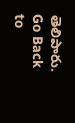తెలిపారు.
Go Back to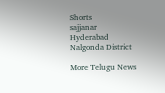Shorts
sajjanar
Hyderabad
Nalgonda District

More Telugu News